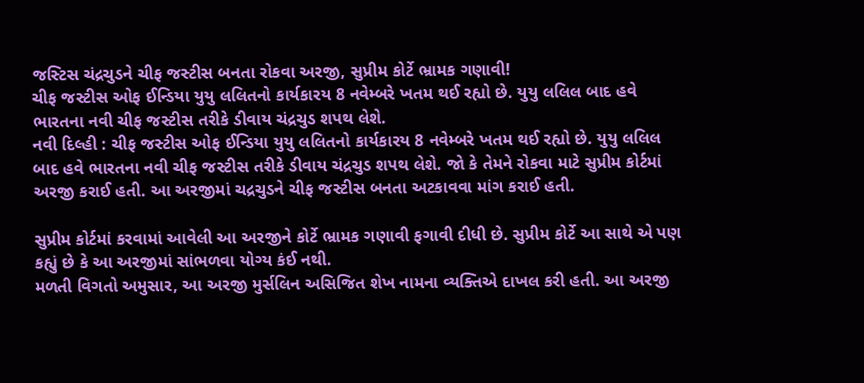જસ્ટિસ ચંદ્રચુડને ચીફ જસ્ટીસ બનતા રોકવા અરજી, સુપ્રીમ કોર્ટે ભ્રામક ગણાવી!
ચીફ જસ્ટીસ ઓફ ઈન્ડિયા યુયુ લલિતનો કાર્યકારય 8 નવેમ્બરે ખતમ થઈ રહ્યો છે. યુયુ લલિલ બાદ હવે ભારતના નવી ચીફ જસ્ટીસ તરીકે ડીવાય ચંદ્રચુડ શપથ લેશે.
નવી દિલ્હી : ચીફ જસ્ટીસ ઓફ ઈન્ડિયા યુયુ લલિતનો કાર્યકારય 8 નવેમ્બરે ખતમ થઈ રહ્યો છે. યુયુ લલિલ બાદ હવે ભારતના નવી ચીફ જસ્ટીસ તરીકે ડીવાય ચંદ્રચુડ શપથ લેશે. જો કે તેમને રોકવા માટે સુપ્રીમ કોર્ટમાં અરજી કરાઈ હતી. આ અરજીમાં ચદ્રચુડને ચીફ જસ્ટીસ બનતા અટકાવવા માંગ કરાઈ હતી.

સુપ્રીમ કોર્ટમાં કરવામાં આવેલી આ અરજીને કોર્ટે ભ્રામક ગણાવી ફગાવી દીધી છે. સુપ્રીમ કોર્ટે આ સાથે એ પણ કહ્યું છે કે આ અરજીમાં સાંભળવા યોગ્ય કંઈ નથી.
મળતી વિગતો અમુસાર, આ અરજી મુર્સલિન અસિજિત શેખ નામના વ્યક્તિએ દાખલ કરી હતી. આ અરજી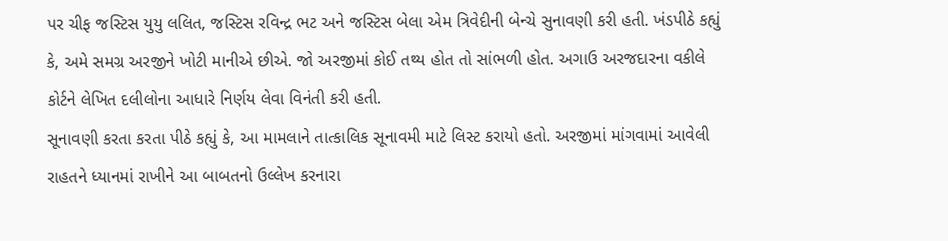પર ચીફ જસ્ટિસ યુયુ લલિત, જસ્ટિસ રવિન્દ્ર ભટ અને જસ્ટિસ બેલા એમ ત્રિવેદીની બેન્ચે સુનાવણી કરી હતી. ખંડપીઠે કહ્યું કે, અમે સમગ્ર અરજીને ખોટી માનીએ છીએ. જો અરજીમાં કોઈ તથ્ય હોત તો સાંભળી હોત. અગાઉ અરજદારના વકીલે કોર્ટને લેખિત દલીલોના આધારે નિર્ણય લેવા વિનંતી કરી હતી.
સૂનાવણી કરતા કરતા પીઠે કહ્યું કે, આ મામલાને તાત્કાલિક સૂનાવમી માટે લિસ્ટ કરાયો હતો. અરજીમાં માંગવામાં આવેલી રાહતને ધ્યાનમાં રાખીને આ બાબતનો ઉલ્લેખ કરનારા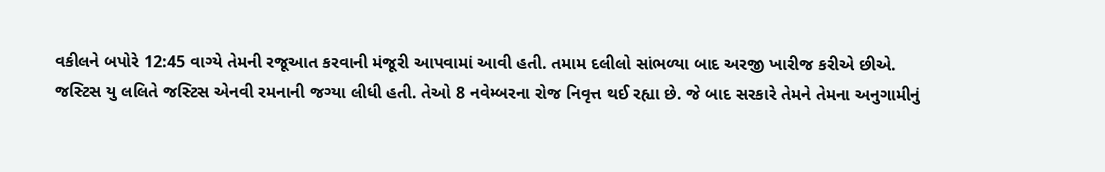વકીલને બપોરે 12:45 વાગ્યે તેમની રજૂઆત કરવાની મંજૂરી આપવામાં આવી હતી. તમામ દલીલો સાંભળ્યા બાદ અરજી ખારીજ કરીએ છીએ.
જસ્ટિસ યુ લલિતે જસ્ટિસ એનવી રમનાની જગ્યા લીધી હતી. તેઓ 8 નવેમ્બરના રોજ નિવૃત્ત થઈ રહ્યા છે. જે બાદ સરકારે તેમને તેમના અનુગામીનું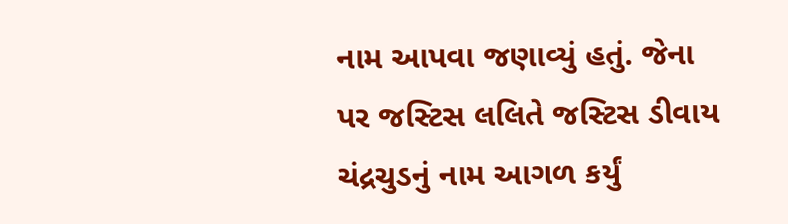નામ આપવા જણાવ્યું હતું. જેના પર જસ્ટિસ લલિતે જસ્ટિસ ડીવાય ચંદ્રચુડનું નામ આગળ કર્યું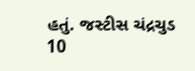હતું. જસ્ટીસ ચંદ્રચુડ 10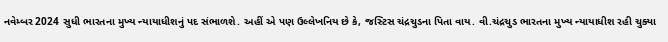નવેમ્બર 2024 સુધી ભારતના મુખ્ય ન્યાયાધીશનું પદ સંભાળશે. અહીં એ પણ ઉલ્લેખનિય છે કે, જસ્ટિસ ચંદ્રચુડના પિતા વાય. વી.ચંદ્રચુડ ભારતના મુખ્ય ન્યાયાધીશ રહી ચુક્યા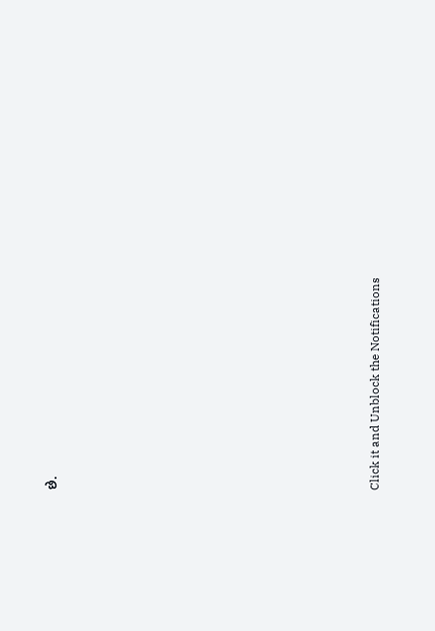છે.












Click it and Unblock the Notifications